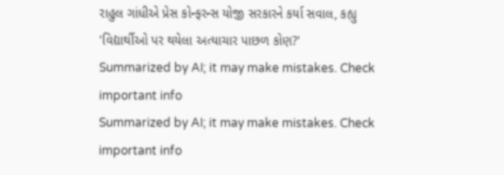રાહુલ ગાંધીએ પ્રેસ કોન્ફરન્સ યોજી સરકારને કર્યા સવાલ, કહ્યુ 'વિદ્યાર્થીઓ પર થયેલા અત્યાચાર પાછળ કોણ?'
Summarized by AI; it may make mistakes. Check important info
Summarized by AI; it may make mistakes. Check important info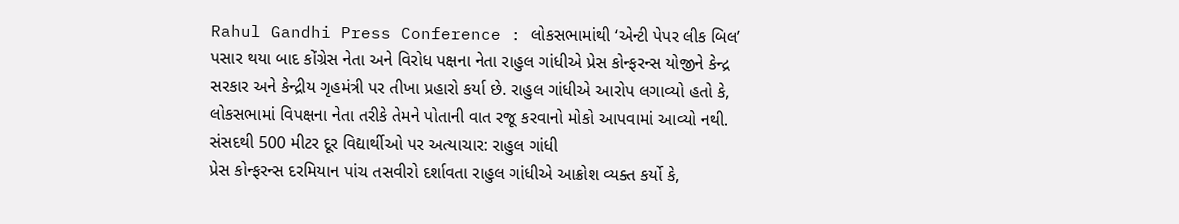Rahul Gandhi Press Conference : લોકસભામાંથી ‘એન્ટી પેપર લીક બિલ’ પસાર થયા બાદ કોંગ્રેસ નેતા અને વિરોધ પક્ષના નેતા રાહુલ ગાંધીએ પ્રેસ કોન્ફરન્સ યોજીને કેન્દ્ર સરકાર અને કેન્દ્રીય ગૃહમંત્રી પર તીખા પ્રહારો કર્યા છે. રાહુલ ગાંધીએ આરોપ લગાવ્યો હતો કે, લોકસભામાં વિપક્ષના નેતા તરીકે તેમને પોતાની વાત રજૂ કરવાનો મોકો આપવામાં આવ્યો નથી.
સંસદથી 500 મીટર દૂર વિદ્યાર્થીઓ પર અત્યાચાર: રાહુલ ગાંધી
પ્રેસ કોન્ફરન્સ દરમિયાન પાંચ તસવીરો દર્શાવતા રાહુલ ગાંધીએ આક્રોશ વ્યક્ત કર્યો કે,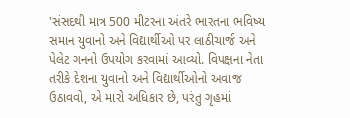'સંસદથી માત્ર 500 મીટરના અંતરે ભારતના ભવિષ્ય સમાન યુવાનો અને વિદ્યાર્થીઓ પર લાઠીચાર્જ અને પેલેટ ગનનો ઉપયોગ કરવામાં આવ્યો. વિપક્ષના નેતા તરીકે દેશના યુવાનો અને વિદ્યાર્થીઓનો અવાજ ઉઠાવવો, એ મારો અધિકાર છે, પરંતુ ગૃહમાં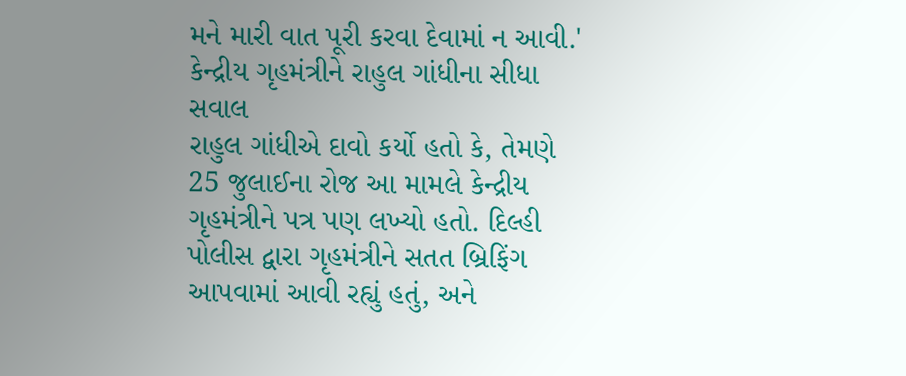મને મારી વાત પૂરી કરવા દેવામાં ન આવી.'
કેન્દ્રીય ગૃહમંત્રીને રાહુલ ગાંધીના સીધા સવાલ
રાહુલ ગાંધીએ દાવો કર્યો હતો કે, તેમણે 25 જુલાઈના રોજ આ મામલે કેન્દ્રીય ગૃહમંત્રીને પત્ર પણ લખ્યો હતો. દિલ્હી પોલીસ દ્વારા ગૃહમંત્રીને સતત બ્રિફિંગ આપવામાં આવી રહ્યું હતું, અને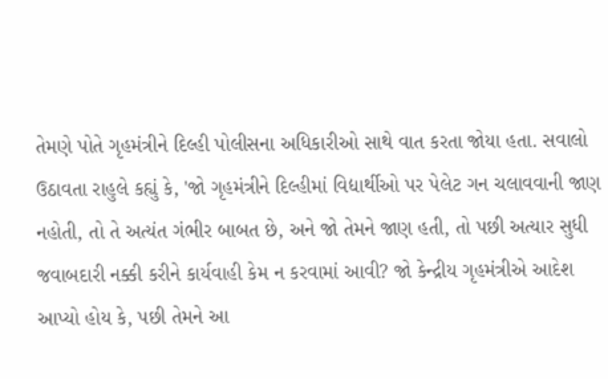તેમણે પોતે ગૃહમંત્રીને દિલ્હી પોલીસના અધિકારીઓ સાથે વાત કરતા જોયા હતા. સવાલો ઉઠાવતા રાહુલે કહ્યું કે, 'જો ગૃહમંત્રીને દિલ્હીમાં વિદ્યાર્થીઓ પર પેલેટ ગન ચલાવવાની જાણ નહોતી, તો તે અત્યંત ગંભીર બાબત છે, અને જો તેમને જાણ હતી, તો પછી અત્યાર સુધી જવાબદારી નક્કી કરીને કાર્યવાહી કેમ ન કરવામાં આવી? જો કેન્દ્રીય ગૃહમંત્રીએ આદેશ આપ્યો હોય કે, પછી તેમને આ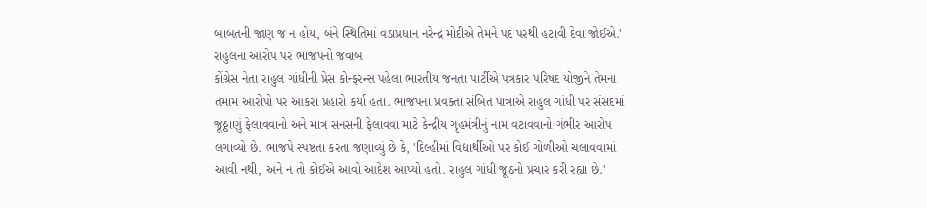બાબતની જાણ જ ન હોય, બંને સ્થિતિમાં વડાપ્રધાન નરેન્દ્ર મોદીએ તેમને પદ પરથી હટાવી દેવા જોઈએ.'
રાહુલના આરોપ પર ભાજપનો જવાબ
કોંગ્રેસ નેતા રાહુલ ગાંધીની પ્રેસ કોન્ફરન્સ પહેલા ભારતીય જનતા પાર્ટીએ પત્રકાર પરિષદ યોજીને તેમના તમામ આરોપો પર આકરા પ્રહારો કર્યા હતા. ભાજપના પ્રવક્તા સંબિત પાત્રાએ રાહુલ ગાંધી પર સંસદમાં જૂઠ્ઠાણું ફેલાવવાનો અને માત્ર સનસની ફેલાવવા માટે કેન્દ્રીય ગૃહમંત્રીનું નામ વટાવવાનો ગંભીર આરોપ લગાવ્યો છે. ભાજપે સ્પષ્ટતા કરતા જણાવ્યું છે કે, 'દિલ્હીમાં વિદ્યાર્થીઓ પર કોઈ ગોળીઓ ચલાવવામાં આવી નથી, અને ન તો કોઈએ આવો આદેશ આપ્યો હતો. રાહુલ ગાંધી જૂઠનો પ્રચાર કરી રહ્યા છે.'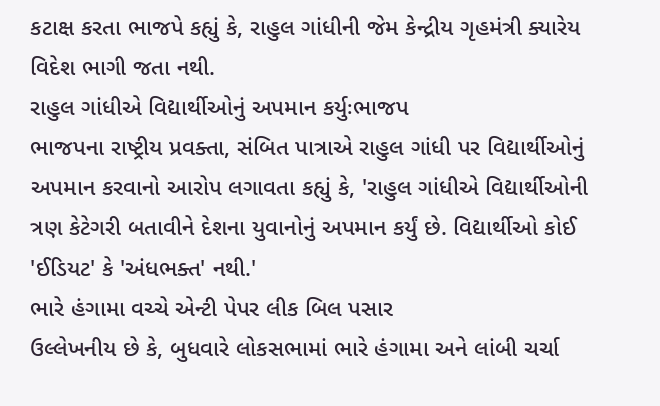કટાક્ષ કરતા ભાજપે કહ્યું કે, રાહુલ ગાંધીની જેમ કેન્દ્રીય ગૃહમંત્રી ક્યારેય વિદેશ ભાગી જતા નથી.
રાહુલ ગાંધીએ વિદ્યાર્થીઓનું અપમાન કર્યુઃભાજપ
ભાજપના રાષ્ટ્રીય પ્રવક્તા, સંબિત પાત્રાએ રાહુલ ગાંધી પર વિદ્યાર્થીઓનું અપમાન કરવાનો આરોપ લગાવતા કહ્યું કે, 'રાહુલ ગાંધીએ વિદ્યાર્થીઓની ત્રણ કેટેગરી બતાવીને દેશના યુવાનોનું અપમાન કર્યું છે. વિદ્યાર્થીઓ કોઈ 'ઈડિયટ' કે 'અંધભક્ત' નથી.'
ભારે હંગામા વચ્ચે એન્ટી પેપર લીક બિલ પસાર
ઉલ્લેખનીય છે કે, બુધવારે લોકસભામાં ભારે હંગામા અને લાંબી ચર્ચા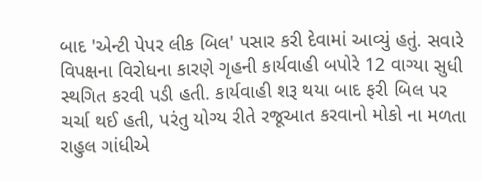બાદ 'એન્ટી પેપર લીક બિલ' પસાર કરી દેવામાં આવ્યું હતું. સવારે વિપક્ષના વિરોધના કારણે ગૃહની કાર્યવાહી બપોરે 12 વાગ્યા સુધી સ્થગિત કરવી પડી હતી. કાર્યવાહી શરૂ થયા બાદ ફરી બિલ પર ચર્ચા થઈ હતી, પરંતુ યોગ્ય રીતે રજૂઆત કરવાનો મોકો ના મળતા રાહુલ ગાંધીએ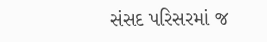સંસદ પરિસરમાં જ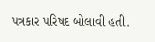પત્રકાર પરિષદ બોલાવી હતી.